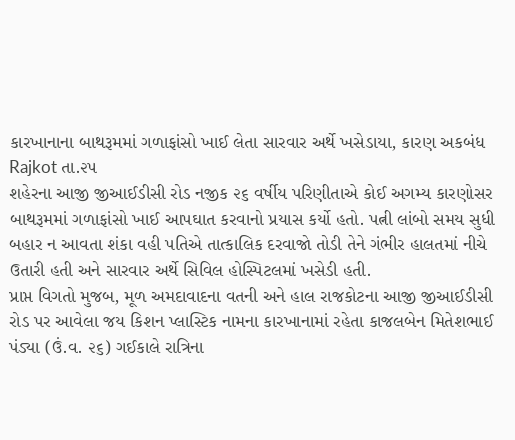કારખાનાના બાથરૂમમાં ગળાફાંસો ખાઈ લેતા સારવાર અર્થે ખસેડાયા, કારણ અકબંધ
Rajkot તા.૨૫
શહેરના આજી જીઆઈડીસી રોડ નજીક ૨૬ વર્ષીય પરિણીતાએ કોઈ અગમ્ય કારણોસર બાથરૂમમાં ગળાફાંસો ખાઈ આપઘાત કરવાનો પ્રયાસ કર્યો હતો. પત્ની લાંબો સમય સુધી બહાર ન આવતા શંકા વહી પતિએ તાત્કાલિક દરવાજો તોડી તેને ગંભીર હાલતમાં નીચે ઉતારી હતી અને સારવાર અર્થે સિવિલ હોસ્પિટલમાં ખસેડી હતી.
પ્રાપ્ત વિગતો મુજબ, મૂળ અમદાવાદના વતની અને હાલ રાજકોટના આજી જીઆઈડીસી રોડ પર આવેલા જય કિશન પ્લાસ્ટિક નામના કારખાનામાં રહેતા કાજલબેન મિતેશભાઈ પંડ્યા (ઉં.વ. ૨૬) ગઈકાલે રાત્રિના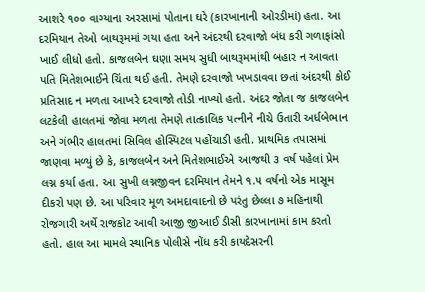આશરે ૧૦૦ વાગ્યાના અરસામાં પોતાના ઘરે (કારખાનાની ઓરડીમાં) હતા. આ દરમિયાન તેઓ બાથરૂમમાં ગયા હતા અને અંદરથી દરવાજો બંધ કરી ગળાફાંસો ખાઈ લીધો હતો. કાજલબેન ઘણા સમય સુધી બાથરૂમમાંથી બહાર ન આવતા પતિ મિતેશભાઈને ચિંતા થઈ હતી. તેમણે દરવાજો ખખડાવવા છતાં અંદરથી કોઈ પ્રતિસાદ ન મળતા આખરે દરવાજો તોડી નાખ્યો હતો. અંદર જોતા જ કાજલબેન લટકેલી હાલતમાં જોવા મળતા તેમણે તાત્કાલિક પત્નીને નીચે ઉતારી અર્ધબેભાન અને ગંભીર હાલતમાં સિવિલ હોસ્પિટલ પહોંચાડી હતી. પ્રાથમિક તપાસમાં જાણવા મળ્યું છે કે, કાજલબેન અને મિતેશભાઈએ આજથી ૩ વર્ષ પહેલાં પ્રેમ લગ્ન કર્યા હતા. આ સુખી લગ્નજીવન દરમિયાન તેમને ૧.૫ વર્ષનો એક માસૂમ દીકરો પણ છે. આ પરિવાર મૂળ અમદાવાદનો છે પરંતુ છેલ્લા ૭ મહિનાથી રોજગારી અર્થે રાજકોટ આવી આજી જીઆઈ ડીસી કારખાનામાં કામ કરતો હતો. હાલ આ મામલે સ્થાનિક પોલીસે નોંધ કરી કાયદેસરની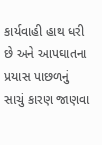કાર્યવાહી હાથ ધરી છે અને આપઘાતના પ્રયાસ પાછળનું સાચું કારણ જાણવા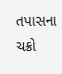તપાસના ચક્રો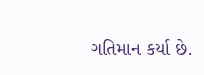ગતિમાન કર્યા છે.